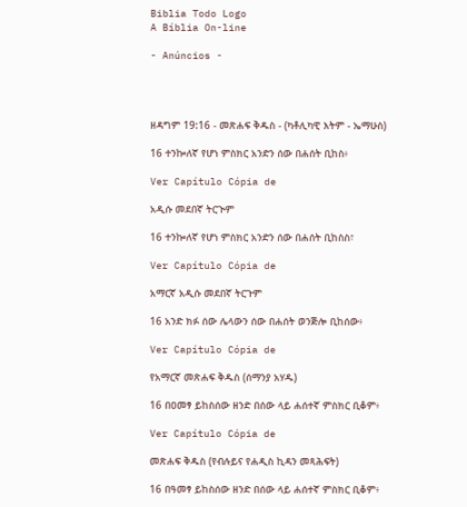Biblia Todo Logo
A Bíblia On-line

- Anúncios -




ዘዳግም 19:16 - መጽሐፍ ቅዱስ - (ካቶሊካዊ እትም - ኤማሁስ)

16 ተንኰለኛ የሆነ ምስክር አንድን ሰው በሐሰት ቢከስ፥

Ver Capítulo Cópia de

አዲሱ መደበኛ ትርጒም

16 ተንኰለኛ የሆነ ምስክር አንድን ሰው በሐሰት ቢከስስ፣

Ver Capítulo Cópia de

አማርኛ አዲሱ መደበኛ ትርጉም

16 አንድ ክፉ ሰው ሌላውን ሰው በሐሰት ወንጅሎ ቢከሰው፥

Ver Capítulo Cópia de

የአማርኛ መጽሐፍ ቅዱስ (ሰማንያ አሃዱ)

16 በዐመፃ ይከስሰው ዘንድ በሰው ላይ ሐሰተኛ ምስክር ቢቆም፥

Ver Capítulo Cópia de

መጽሐፍ ቅዱስ (የብሉይና የሐዲስ ኪዳን መጻሕፍት)

16 በዓመፃ ይከስሰው ዘንድ በሰው ላይ ሐሰተኛ ምስክር ቢቆም፥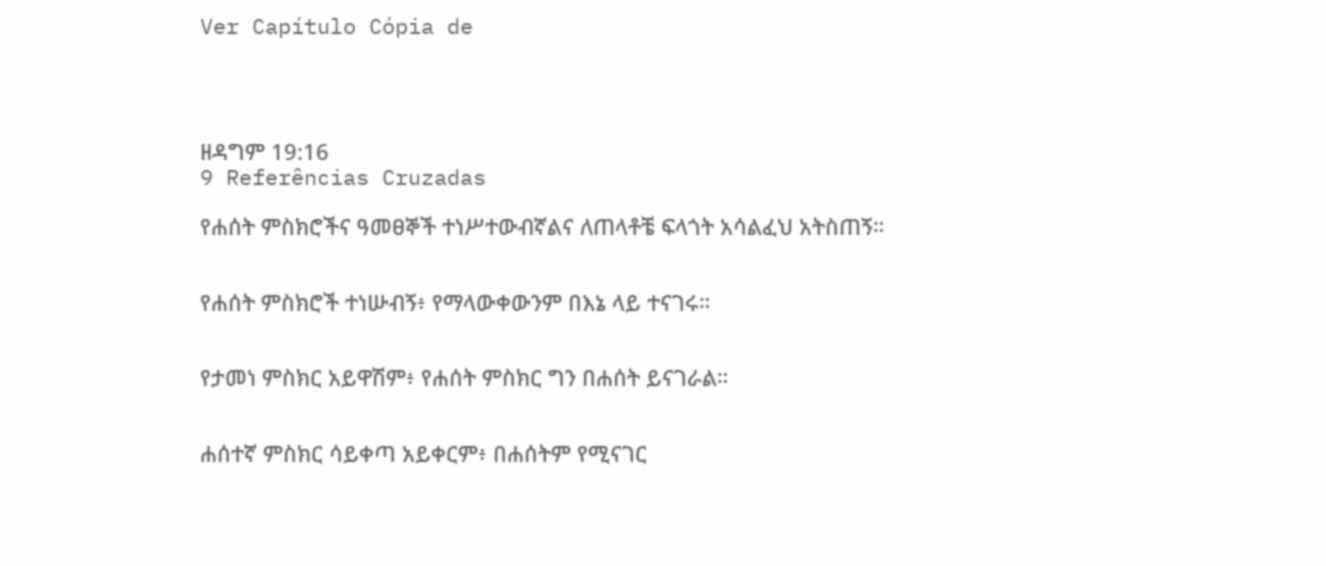Ver Capítulo Cópia de




ዘዳግም 19:16
9 Referências Cruzadas

የሐሰት ምስክሮችና ዓመፀኞች ተነሥተውብኛልና ለጠላቶቼ ፍላጎት አሳልፈህ አትስጠኝ።


የሐሰት ምስክሮች ተነሡብኝ፥ የማላውቀውንም በእኔ ላይ ተናገሩ።


የታመነ ምስክር አይዋሽም፥ የሐሰት ምስክር ግን በሐሰት ይናገራል።


ሐሰተኛ ምስክር ሳይቀጣ አይቀርም፥ በሐሰትም የሚናገር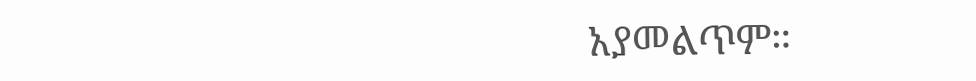አያመልጥም።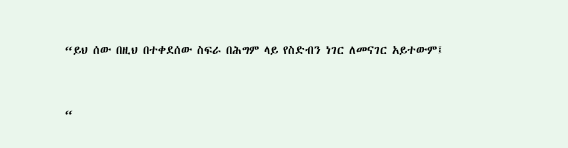“ይህ ሰው በዚህ በተቀደሰው ስፍራ በሕግም ላይ የስድብን ነገር ለመናገር አይተውም፤


“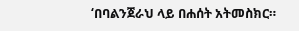‘በባልንጀራህ ላይ በሐሰት አትመስክር።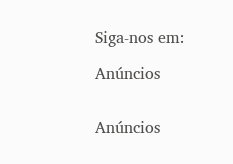Siga-nos em:

Anúncios


Anúncios